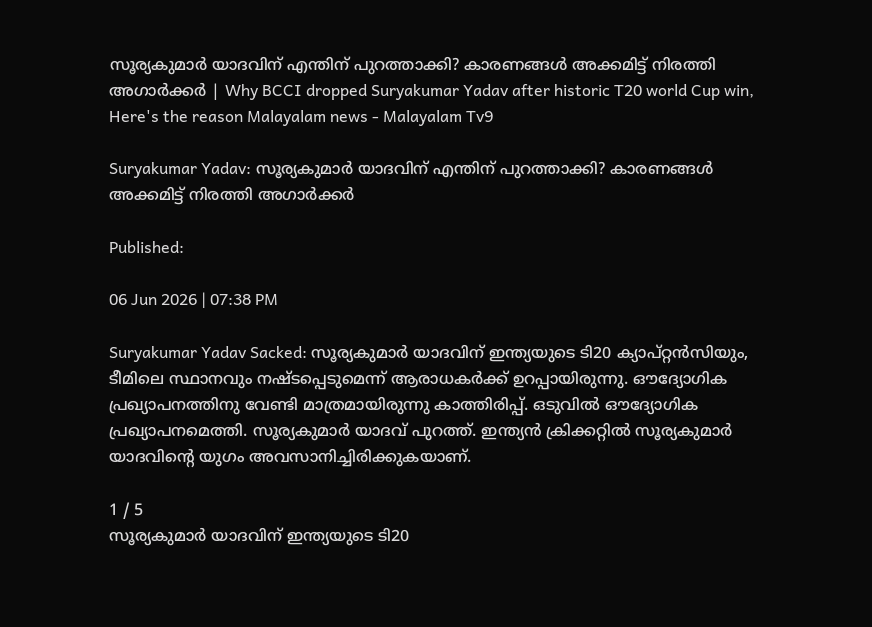സൂര്യകുമാര്‍ യാദവിന് എന്തിന് പുറത്താക്കി? കാരണങ്ങള്‍ അക്കമിട്ട് നിരത്തി അഗാര്‍ക്കര്‍ | Why BCCI dropped Suryakumar Yadav after historic T20 world Cup win, Here's the reason Malayalam news - Malayalam Tv9

Suryakumar Yadav: സൂര്യകുമാര്‍ യാദവിന് എന്തിന് പുറത്താക്കി? കാരണങ്ങള്‍ അക്കമിട്ട് നിരത്തി അഗാര്‍ക്കര്‍

Published:

06 Jun 2026 | 07:38 PM

Suryakumar Yadav Sacked: സൂര്യകുമാര്‍ യാദവിന് ഇന്ത്യയുടെ ടി20 ക്യാപ്റ്റന്‍സിയും, ടീമിലെ സ്ഥാനവും നഷ്ടപ്പെടുമെന്ന് ആരാധകര്‍ക്ക് ഉറപ്പായിരുന്നു. ഔദ്യോഗിക പ്രഖ്യാപനത്തിനു വേണ്ടി മാത്രമായിരുന്നു കാത്തിരിപ്പ്. ഒടുവില്‍ ഔദ്യോഗിക പ്രഖ്യാപനമെത്തി. സൂര്യകുമാര്‍ യാദവ് പുറത്ത്. ഇന്ത്യൻ ക്രിക്കറ്റിൽ സൂര്യകുമാർ യാദവിന്റെ യുഗം അവസാനിച്ചിരിക്കുകയാണ്.

1 / 5
സൂര്യകുമാര്‍ യാദവിന് ഇന്ത്യയുടെ ടി20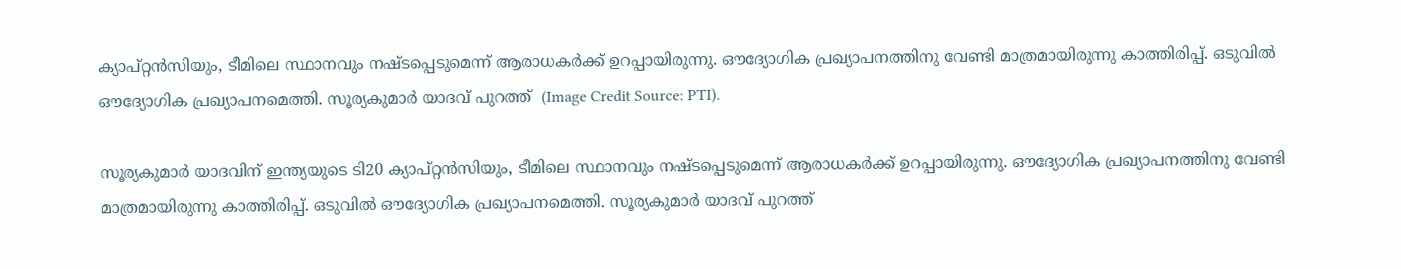ക്യാപ്റ്റന്‍സിയും, ടീമിലെ സ്ഥാനവും നഷ്ടപ്പെടുമെന്ന് ആരാധകര്‍ക്ക് ഉറപ്പായിരുന്നു. ഔദ്യോഗിക പ്രഖ്യാപനത്തിനു വേണ്ടി മാത്രമായിരുന്നു കാത്തിരിപ്പ്. ഒടുവില്‍ ഔദ്യോഗിക പ്രഖ്യാപനമെത്തി. സൂര്യകുമാര്‍ യാദവ് പുറത്ത്  (Image Credit Source: PTI).

സൂര്യകുമാര്‍ യാദവിന് ഇന്ത്യയുടെ ടി20 ക്യാപ്റ്റന്‍സിയും, ടീമിലെ സ്ഥാനവും നഷ്ടപ്പെടുമെന്ന് ആരാധകര്‍ക്ക് ഉറപ്പായിരുന്നു. ഔദ്യോഗിക പ്രഖ്യാപനത്തിനു വേണ്ടി മാത്രമായിരുന്നു കാത്തിരിപ്പ്. ഒടുവില്‍ ഔദ്യോഗിക പ്രഖ്യാപനമെത്തി. സൂര്യകുമാര്‍ യാദവ് പുറത്ത്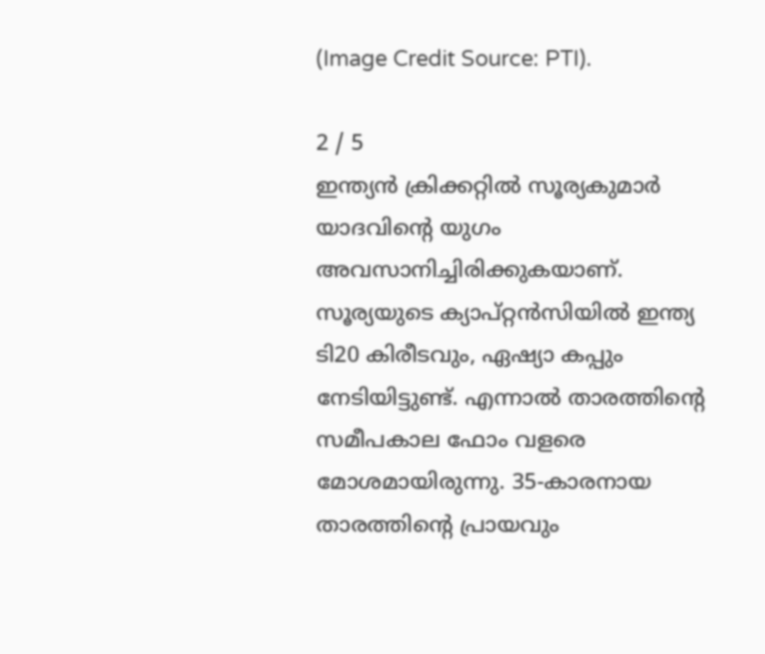(Image Credit Source: PTI).

2 / 5
ഇന്ത്യൻ ക്രിക്കറ്റിൽ സൂര്യകുമാർ യാദവിന്റെ യുഗം അവസാനിച്ചിരിക്കുകയാണ്. സൂര്യയുടെ ക്യാപ്റ്റന്‍സിയില്‍ ഇന്ത്യ ടി20 കിരീടവും, ഏഷ്യാ കപ്പും നേടിയിട്ടുണ്ട്. എന്നാല്‍ താരത്തിന്റെ സമീപകാല ഫോം വളരെ മോശമായിരുന്നു. 35-കാരനായ താരത്തിന്റെ പ്രായവും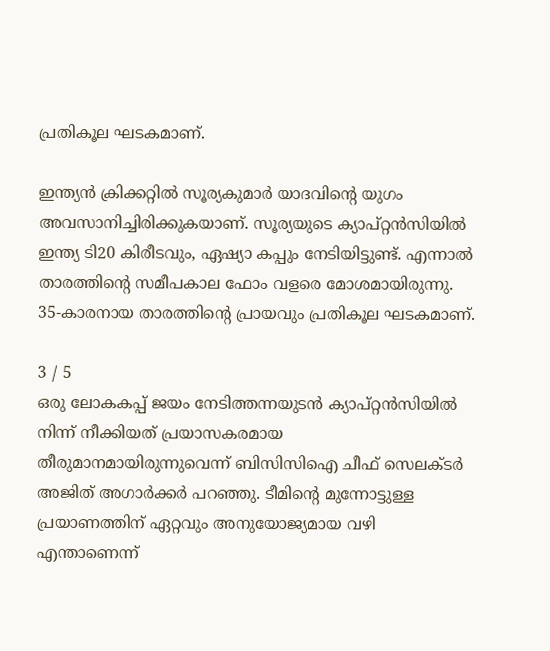പ്രതികൂല ഘടകമാണ്.

ഇന്ത്യൻ ക്രിക്കറ്റിൽ സൂര്യകുമാർ യാദവിന്റെ യുഗം അവസാനിച്ചിരിക്കുകയാണ്. സൂര്യയുടെ ക്യാപ്റ്റന്‍സിയില്‍ ഇന്ത്യ ടി20 കിരീടവും, ഏഷ്യാ കപ്പും നേടിയിട്ടുണ്ട്. എന്നാല്‍ താരത്തിന്റെ സമീപകാല ഫോം വളരെ മോശമായിരുന്നു. 35-കാരനായ താരത്തിന്റെ പ്രായവും പ്രതികൂല ഘടകമാണ്.

3 / 5
ഒരു ലോകകപ്പ് ജയം നേടിത്തന്നയുടൻ ക്യാപ്റ്റന്‍സിയില്‍ നിന്ന് നീക്കിയത് പ്രയാസകരമായ തീരുമാനമായിരുന്നുവെന്ന്‌ ബിസിസിഐ ചീഫ് സെലക്ടർ അജിത് അഗാർക്കർ പറഞ്ഞു. ടീമിന്റെ മുന്നോട്ടുള്ള പ്രയാണത്തിന് ഏറ്റവും അനുയോജ്യമായ വഴി എന്താണെന്ന്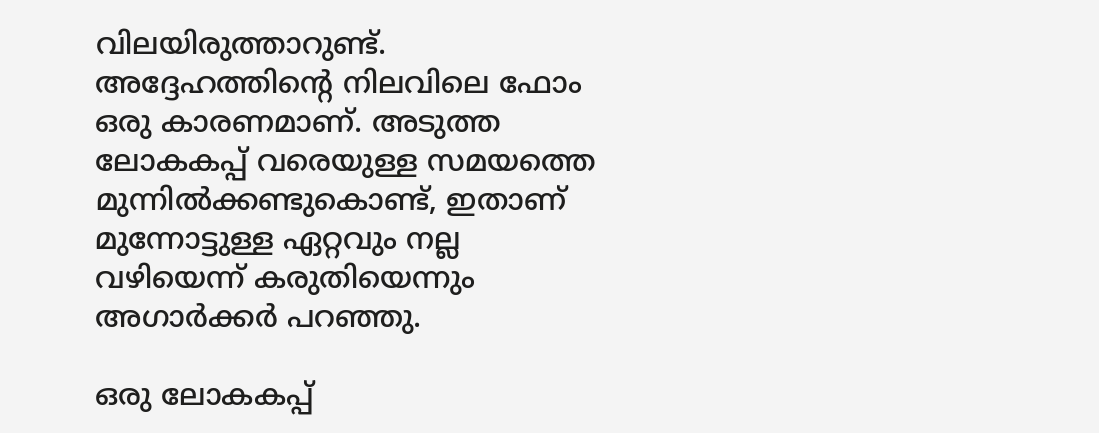വിലയിരുത്താറുണ്ട്. അദ്ദേഹത്തിന്റെ നിലവിലെ ഫോം ഒരു കാരണമാണ്. അടുത്ത ലോകകപ്പ് വരെയുള്ള സമയത്തെ മുന്നിൽക്കണ്ടുകൊണ്ട്, ഇതാണ് മുന്നോട്ടുള്ള ഏറ്റവും നല്ല വഴിയെന്ന് കരുതിയെന്നും അഗാര്‍ക്കര്‍ പറഞ്ഞു.

ഒരു ലോകകപ്പ്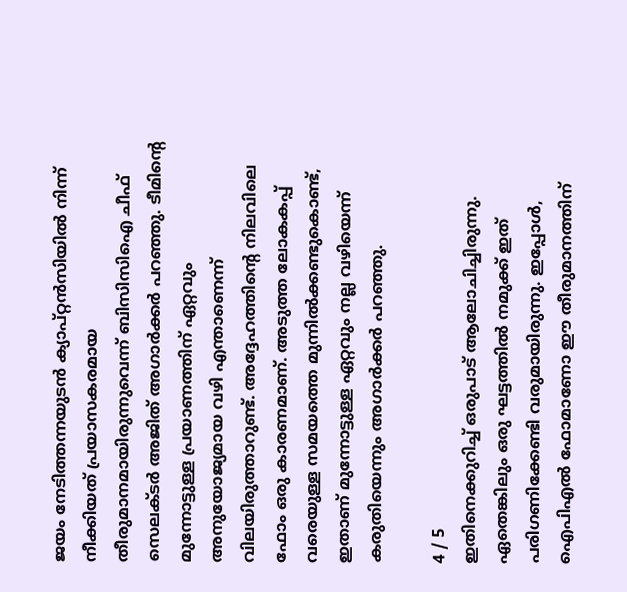ജയം നേടിത്തന്നയുടൻ ക്യാപ്റ്റന്‍സിയില്‍ നിന്ന് നീക്കിയത് പ്രയാസകരമായ തീരുമാനമായിരുന്നുവെന്ന്‌ ബിസിസിഐ ചീഫ് സെലക്ടർ അജിത് അഗാർക്കർ പറഞ്ഞു. ടീമിന്റെ മുന്നോട്ടുള്ള പ്രയാണത്തിന് ഏറ്റവും അനുയോജ്യമായ വഴി എന്താണെന്ന് വിലയിരുത്താറുണ്ട്. അദ്ദേഹത്തിന്റെ നിലവിലെ ഫോം ഒരു കാരണമാണ്. അടുത്ത ലോകകപ്പ് വരെയുള്ള സമയത്തെ മുന്നിൽക്കണ്ടുകൊണ്ട്, ഇതാണ് മുന്നോട്ടുള്ള ഏറ്റവും നല്ല വഴിയെന്ന് കരുതിയെന്നും അഗാര്‍ക്കര്‍ പറഞ്ഞു.

4 / 5
ഇതിനെക്കുറിച്ച് ഒരുപാട് ആലോചിച്ചിരുന്നു. ഏതെങ്കിലും ഒരു ഘട്ടത്തിൽ നമുക്ക് ഇത് പരിഗണിക്കേണ്ടി വരുമായിരുന്നു. ഇപ്പോൾ, ഐപിഎൽ ഫോമാണോ ഈ തീരുമാനത്തിന്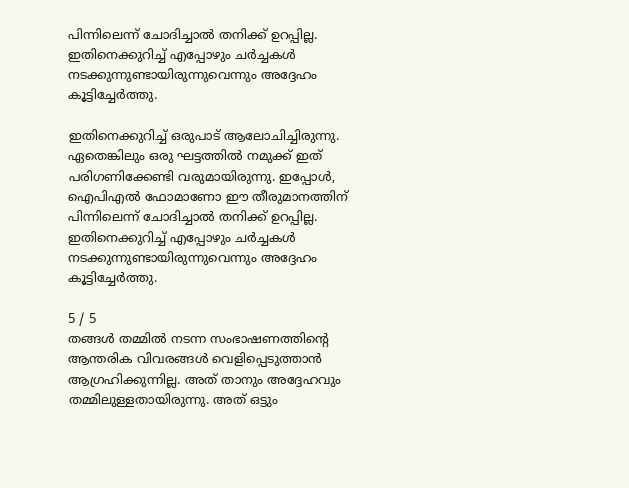പിന്നിലെന്ന് ചോദിച്ചാൽ തനിക്ക്‌ ഉറപ്പില്ല. ഇതിനെക്കുറിച്ച് എപ്പോഴും ചർച്ചകൾ നടക്കുന്നുണ്ടായിരുന്നുവെന്നും അദ്ദേഹം കൂട്ടിച്ചേർത്തു.

ഇതിനെക്കുറിച്ച് ഒരുപാട് ആലോചിച്ചിരുന്നു. ഏതെങ്കിലും ഒരു ഘട്ടത്തിൽ നമുക്ക് ഇത് പരിഗണിക്കേണ്ടി വരുമായിരുന്നു. ഇപ്പോൾ, ഐപിഎൽ ഫോമാണോ ഈ തീരുമാനത്തിന് പിന്നിലെന്ന് ചോദിച്ചാൽ തനിക്ക്‌ ഉറപ്പില്ല. ഇതിനെക്കുറിച്ച് എപ്പോഴും ചർച്ചകൾ നടക്കുന്നുണ്ടായിരുന്നുവെന്നും അദ്ദേഹം കൂട്ടിച്ചേർത്തു.

5 / 5
തങ്ങൾ തമ്മിൽ നടന്ന സംഭാഷണത്തിന്റെ ആന്തരിക വിവരങ്ങൾ വെളിപ്പെടുത്താൻ ആഗ്രഹിക്കുന്നില്ല. അത് താനും അദ്ദേഹവും തമ്മിലുള്ളതായിരുന്നു. അത് ഒട്ടും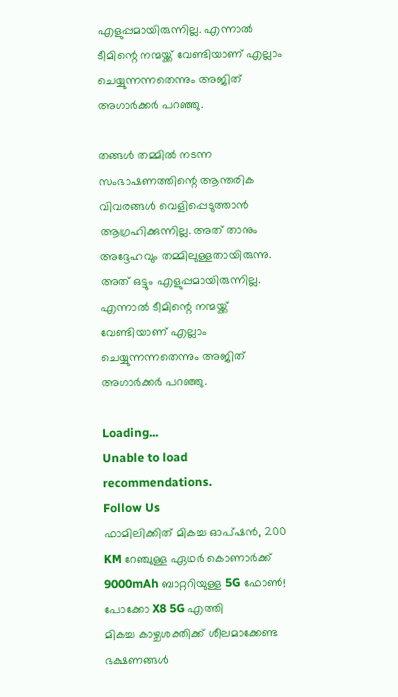എളുപ്പമായിരുന്നില്ല. എന്നാൽ ടീമിന്റെ നന്മയ്ക്ക് വേണ്ടിയാണ് എല്ലാം ചെയ്യുന്നന്നതെന്നും അജിത് അഗാര്‍ക്കര്‍ പറഞ്ഞു.

തങ്ങൾ തമ്മിൽ നടന്ന സംഭാഷണത്തിന്റെ ആന്തരിക വിവരങ്ങൾ വെളിപ്പെടുത്താൻ ആഗ്രഹിക്കുന്നില്ല. അത് താനും അദ്ദേഹവും തമ്മിലുള്ളതായിരുന്നു. അത് ഒട്ടും എളുപ്പമായിരുന്നില്ല. എന്നാൽ ടീമിന്റെ നന്മയ്ക്ക് വേണ്ടിയാണ് എല്ലാം ചെയ്യുന്നന്നതെന്നും അജിത് അഗാര്‍ക്കര്‍ പറഞ്ഞു.

Loading...
Unable to load recommendations.
Follow Us
ഫാമിലിക്കിത് മികച്ച ഓപ്ഷൻ, 200 KM റേഞ്ചുള്ള ഏഥർ കൊണാർക്ക്
9000mAh ബാറ്ററിയുള്ള 5G ഫോൺ! പോക്കോ X8 5G എത്തി
മികച്ച കാഴ്ചശക്തിക്ക് ശീലമാക്കേണ്ട ഭക്ഷണങ്ങള്‍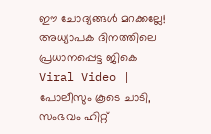ഈ ചോദ്യങ്ങൾ മറക്കല്ലേ! അധ്യാപക ദിനത്തിലെ പ്രധാനപ്പെട്ട ജികെ
Viral Video | പോലീസും കൂടെ ചാടി, സംഭവം ഹിറ്റ്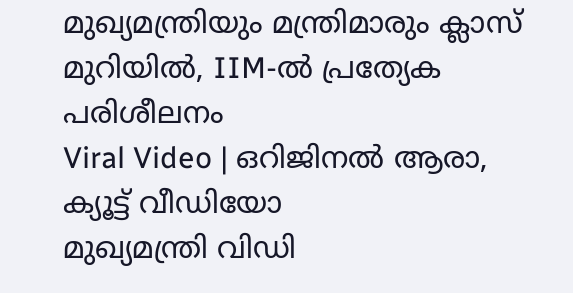മുഖ്യമന്ത്രിയും മന്ത്രിമാരും ക്ലാസ് മുറിയിൽ, IIM-ൽ പ്രത്യേക പരിശീലനം
Viral Video | ഒറിജിനൽ ആരാ, ക്യൂട്ട് വീഡിയോ
മുഖ്യമന്ത്രി വിഡി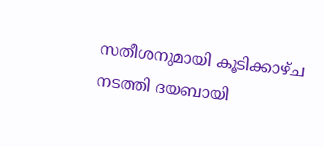സതീശനുമായി കൂടിക്കാഴ്ച നടത്തി ദയബായി